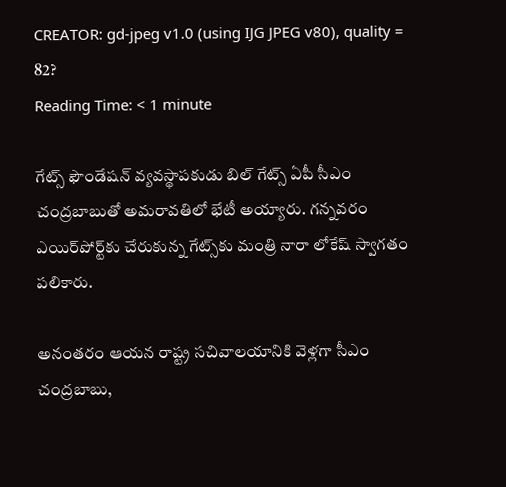CREATOR: gd-jpeg v1.0 (using IJG JPEG v80), quality = 82?
Reading Time: < 1 minute

గేట్స్ ఫౌండేషన్ వ్యవస్థాపకుడు బిల్ గేట్స్ ఏపీ సీఎం చంద్రబాబుతో అమరావతిలో భేటీ అయ్యారు. గన్నవరం ఎయిర్‌పోర్ట్‌కు చేరుకున్న గేట్స్‌కు మంత్రి నారా లోకేష్ స్వాగతం పలికారు.

అనంతరం ఆయన రాష్ట్ర సచివాలయానికి వెళ్లగా సీఎం చంద్రబాబు,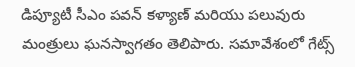డిప్యూటీ సీఎం పవన్ కళ్యాణ్ మరియు పలువురు మంత్రులు ఘనస్వాగతం తెలిపారు. సమావేశంలో గేట్స్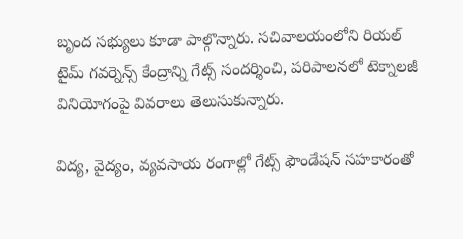బృంద సభ్యులు కూడా పాల్గొన్నారు. సచివాలయంలోని రియల్ టైమ్ గవర్నెన్స్ కేంద్రాన్ని గేట్స్ సందర్శించి, పరిపాలనలో టెక్నాలజీ వినియోగంపై వివరాలు తెలుసుకున్నారు.

విద్య, వైద్యం, వ్యవసాయ రంగాల్లో గేట్స్ ఫౌండేషన్ సహకారంతో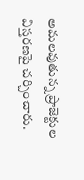అమలవుతున్న ప్రాజెక్టుల విస్తరణపై చర్చించారు.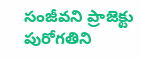సంజీవని ప్రాజెక్టు పురోగతిని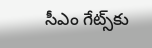సీఎం గేట్స్‌కు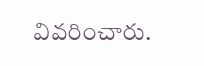వివరించారు.